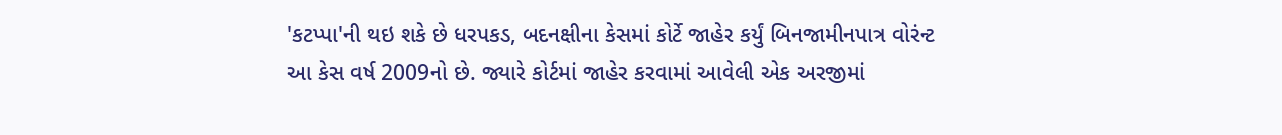'કટપ્પા'ની થઇ શકે છે ધરપકડ, બદનક્ષીના કેસમાં કોર્ટે જાહેર કર્યું બિનજામીનપાત્ર વોરંન્ટ
આ કેસ વર્ષ 2009નો છે. જ્યારે કોર્ટમાં જાહેર કરવામાં આવેલી એક અરજીમાં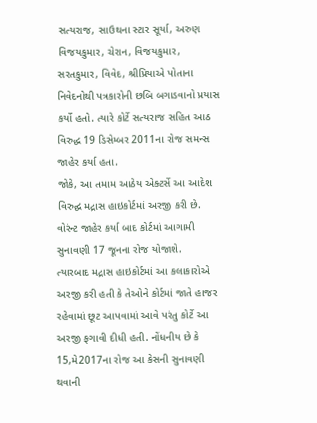સત્યરાજ, સાઉથના સ્ટાર સૂર્યા, અરુણ વિજયકુમાર, ચેરાન, વિજયકુમાર, સરતકુમાર, વિવેદ, શ્રીપ્રિયાએ પોતાના નિવેદનોથી પત્રકારોની છબિ બગાડવાનો પ્રયાસ કર્યો હતો. ત્યારે કોર્ટે સત્યરાજ સહિત આઠ વિરુદ્ધ 19 ડિસેમ્બર 2011ના રોજ સમન્સ જાહેર કર્યા હતા.
જોકે, આ તમામ આઠેય એક્ટર્સે આ આદેશ વિરુદ્ઘ મદ્રાસ હાઇકોર્ટમાં અરજી કરી છે. વોરંન્ટ જાહેર કર્યા બાદ કોર્ટમાં આગામી સુનાવણી 17 જૂનના રોજ યોજાશે.
ત્યારબાદ મદ્રાસ હાઇકોર્ટમાં આ કલાકારોએ અરજી કરી હતી કે તેઓને કોર્ટમાં જાતે હાજર રહેવામાં છૂટ આપવામાં આવે પરંતુ કોર્ટે આ અરજી ફગાવી દીધી હતી. નોંધનીય છે કે 15,મે2017ના રોજ આ કેસની સુનાવણી થવાની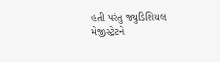હતી પરંતુ જ્યુડિશિયલ મેજીસ્ટ્રેટને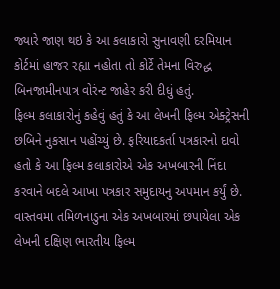જ્યારે જાણ થઇ કે આ કલાકારો સુનાવણી દરમિયાન કોર્ટમાં હાજર રહ્યા નહોતા તો કોર્ટે તેમના વિરુદ્ધ બિનજામીનપાત્ર વોરંન્ટ જાહેર કરી દીધું હતું.
ફિલ્મ કલાકારોનું કહેવું હતું કે આ લેખની ફિલ્મ એક્ટ્રેસની છબિને નુકસાન પહોંચ્યું છે. ફરિયાદકર્તા પત્રકારનો દાવો હતો કે આ ફિલ્મ કલાકારોએ એક અખબારની નિંદા કરવાને બદલે આખા પત્રકાર સમુદાયનુ અપમાન કર્યું છે.
વાસ્તવમા તમિળનાડુના એક અખબારમાં છપાયેલા એક લેખની દક્ષિણ ભારતીય ફિલ્મ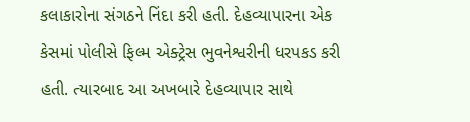કલાકારોના સંગઠને નિંદા કરી હતી. દેહવ્યાપારના એક કેસમાં પોલીસે ફિલ્મ એક્ટ્રેસ ભુવનેશ્વરીની ધરપકડ કરી હતી. ત્યારબાદ આ અખબારે દેહવ્યાપાર સાથે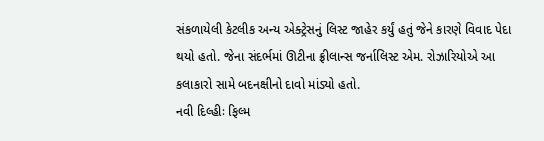સંકળાયેલી કેટલીક અન્ય એક્ટ્રેસનું લિસ્ટ જાહેર કર્યું હતું જેને કારણે વિવાદ પેદા થયો હતો. જેના સંદર્ભમાં ઊટીના ફ્રીલાન્સ જર્નાલિસ્ટ એમ. રોઝારિયોએ આ કલાકારો સામે બદનક્ષીનો દાવો માંડ્યો હતો.
નવી દિલ્હીઃ ફિલ્મ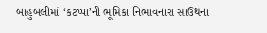બાહુબલીમાં ‘કટપ્પા’ની ભૂમિકા નિભાવનારા સાઉથના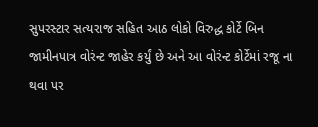સુપરસ્ટાર સત્યરાજ સહિત આઠ લોકો વિરુદ્ધ કોર્ટે બિન જામીનપાત્ર વોરંન્ટ જાહેર કર્યું છે અને આ વોરંન્ટ કોર્ટેમાં રજૂ ના થવા પર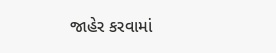જાહેર કરવામાં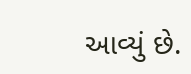આવ્યું છે.